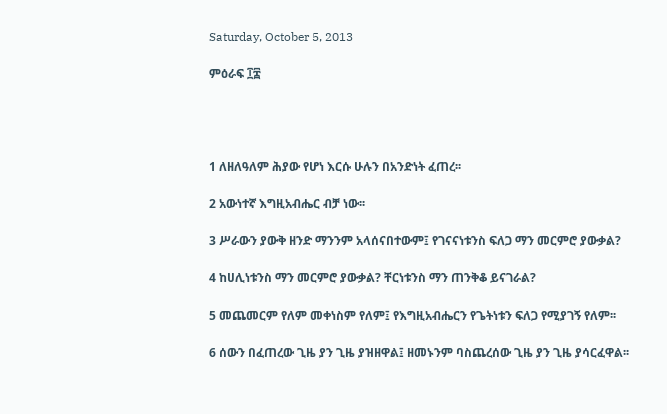Saturday, October 5, 2013

ምዕራፍ ፲፰




1 ለዘለዓለም ሕያው የሆነ እርሱ ሁሉን በአንድነት ፈጠረ፡፡

2 አውነተኛ እግዚአብሔር ብቻ ነው፡፡

3 ሥራውን ያውቅ ዘንድ ማንንም አላሰናበተውም፤ የገናናነቱንስ ፍለጋ ማን መርምሮ ያውቃል?

4 ከሀሊነቱንስ ማን መርምሮ ያውቃል? ቸርነቱንስ ማን ጠንቅቆ ይናገራል?

5 መጨመርም የለም መቀነስም የለም፤ የእግዚአብሔርን የጌትነቱን ፍለጋ የሚያገኝ የለም፡፡

6 ሰውን በፈጠረው ጊዜ ያን ጊዜ ያዝዘዋል፤ ዘመኑንም ባስጨረሰው ጊዜ ያን ጊዜ ያሳርፈዋል፡፡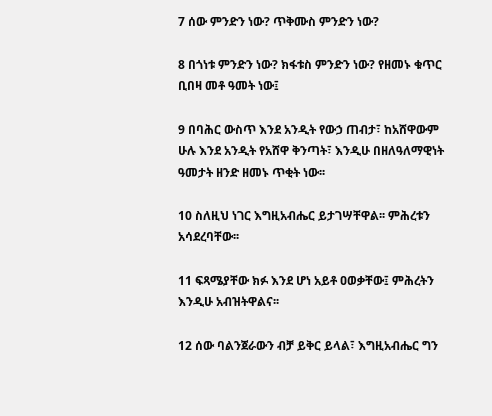7 ሰው ምንድን ነው? ጥቅሙስ ምንድን ነው?

8 በጎነቱ ምንድን ነው? ክፋቱስ ምንድን ነው? የዘመኑ ቁጥር ቢበዛ መቶ ዓመት ነው፤

9 በባሕር ውስጥ እንደ አንዲት የውኃ ጠብታ፣ ከአሸዋውም ሁሉ እንደ አንዲት የአሸዋ ቅንጣት፣ እንዲሁ በዘለዓለማዊነት ዓመታት ዘንድ ዘመኑ ጥቂት ነው፡፡

10 ስለዚህ ነገር እግዚአብሔር ይታገሣቸዋል፡፡ ምሕረቱን አሳደረባቸው፡፡

11 ፍጻሜያቸው ክፉ እንደ ሆነ አይቶ ዐወቃቸው፤ ምሕረትን እንዲሁ አብዝትዋልና፡፡

12 ሰው ባልንጀራውን ብቻ ይቅር ይላል፣ እግዚአብሔር ግን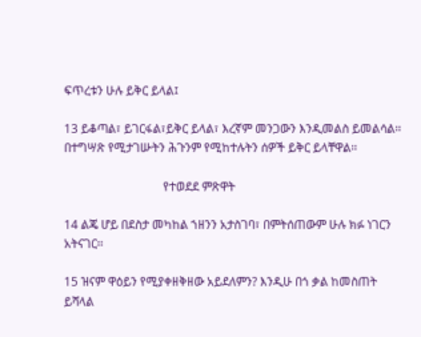ፍጥረቱን ሁሉ ይቅር ይላል፤

13 ይቆጣል፣ ይገርፋል፣ይቅር ይላል፣ እረኛም መንጋውን እንዲመልስ ይመልሳል፡፡ በተግሣጽ የሚታገሡትን ሕጉንም የሚከተሉትን ሰዎች ይቅር ይላቸዋል፡፡

                                 የተወደደ ምጽዋት

14 ልጄ ሆይ በደስታ መካከል ኀዘንን አታስገባ፣ በምትሰጠውም ሁሉ ክፉ ነገርን አትናገር፡፡

15 ዝናም ዋዕይን የሚያቀዘቅዘው አይደለምን? እንዲሁ በጎ ቃል ከመስጠት ይሻላል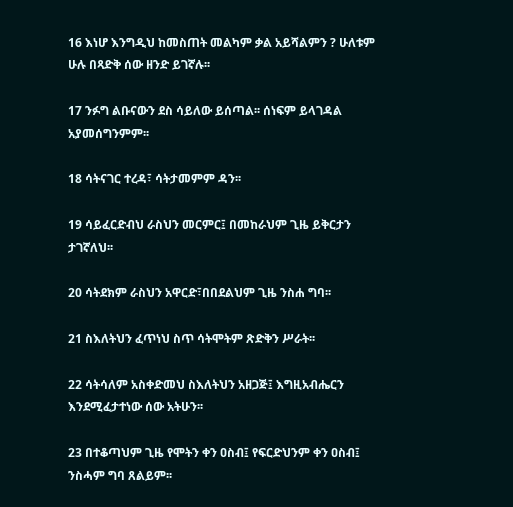16 እነሆ እንግዲህ ከመስጠት መልካም ቃል አይሻልምን ? ሁለቱም ሁሉ በጻድቅ ሰው ዘንድ ይገኛሉ፡፡

17 ንፉግ ልቡናውን ደስ ሳይለው ይሰጣል፡፡ ሰነፍም ይላገዳል አያመሰግንምም፡፡

18 ሳትናገር ተረዳ፣ ሳትታመምም ዳን፡፡

19 ሳይፈርድብህ ራስህን መርምር፤ በመከራህም ጊዜ ይቅርታን ታገኛለህ፡፡

20 ሳትደክም ራስህን አዋርድ፣በበደልህም ጊዜ ንስሐ ግባ፡፡

21 ስእለትህን ፈጥነህ ስጥ ሳትሞትም ጽድቅን ሥራት፡፡

22 ሳትሳለም አስቀድመህ ስእለትህን አዘጋጅ፤ እግዚአብሔርን እንደሚፈታተነው ሰው አትሁን፡፡

23 በተቆጣህም ጊዜ የሞትን ቀን ዐስብ፤ የፍርድህንም ቀን ዐስብ፤ ንስሓም ግባ ጸልይም፡፡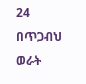24 በጥጋብህ ወራት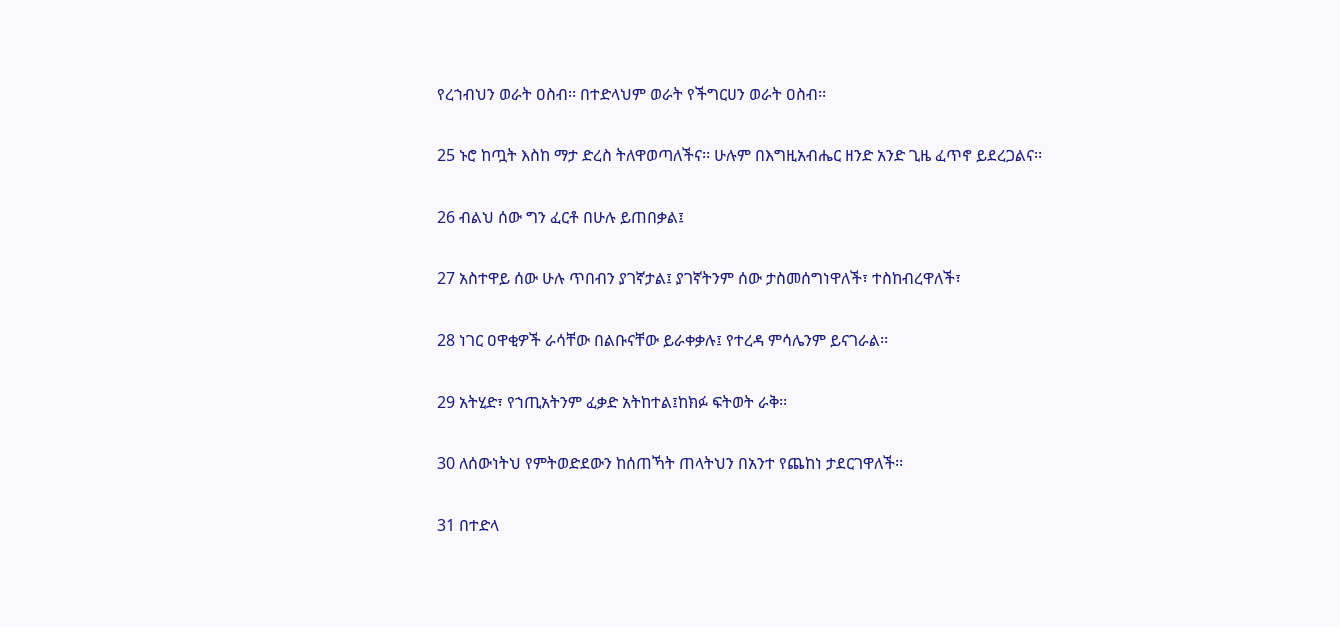የረኀብህን ወራት ዐስብ፡፡ በተድላህም ወራት የችግርሀን ወራት ዐስብ፡፡

25 ኑሮ ከጧት እስከ ማታ ድረስ ትለዋወጣለችና፡፡ ሁሉም በእግዚአብሔር ዘንድ አንድ ጊዜ ፈጥኖ ይደረጋልና፡፡

26 ብልህ ሰው ግን ፈርቶ በሁሉ ይጠበቃል፤

27 አስተዋይ ሰው ሁሉ ጥበብን ያገኛታል፤ ያገኛትንም ሰው ታስመሰግነዋለች፣ ተስከብረዋለች፣

28 ነገር ዐዋቂዎች ራሳቸው በልቡናቸው ይራቀቃሉ፤ የተረዳ ምሳሌንም ይናገራል፡፡

29 አትሂድ፣ የኀጢአትንም ፈቃድ አትከተል፤ከክፉ ፍትወት ራቅ፡፡

30 ለሰውነትህ የምትወድደውን ከሰጠኻት ጠላትህን በአንተ የጨከነ ታደርገዋለች፡፡

31 በተድላ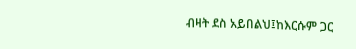ብዛት ደስ አይበልህ፤ከእርሱም ጋር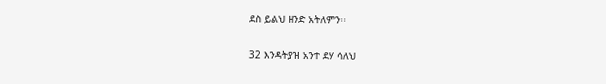ደስ ይልህ ዘንድ አትለምን፡፡

32 እንዳትያዝ አንተ ደሃ ሳለህ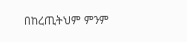በከረጢትህም ምንም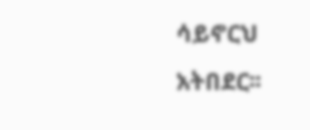ሳይኖርህ አትበደር፡፡